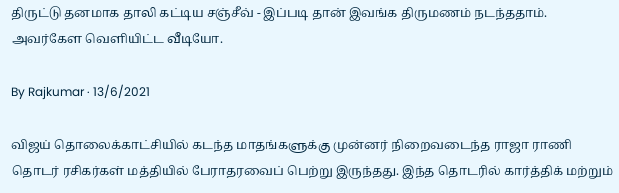திருட்டு தனமாக தாலி கட்டிய சஞ்சீவ் - இப்படி தான் இவங்க திருமணம் நடந்ததாம். அவர்கேள வெளியிட்ட வீடியோ.

By Rajkumar · 13/6/2021

விஜய் தொலைக்காட்சியில் கடந்த மாதங்களுக்கு முன்னர் நிறைவடைந்த ராஜா ராணி தொடர் ரசிகர்கள் மத்தியில் பேராதரவைப் பெற்று இருந்தது. இந்த தொடரில் கார்த்திக் மற்றும்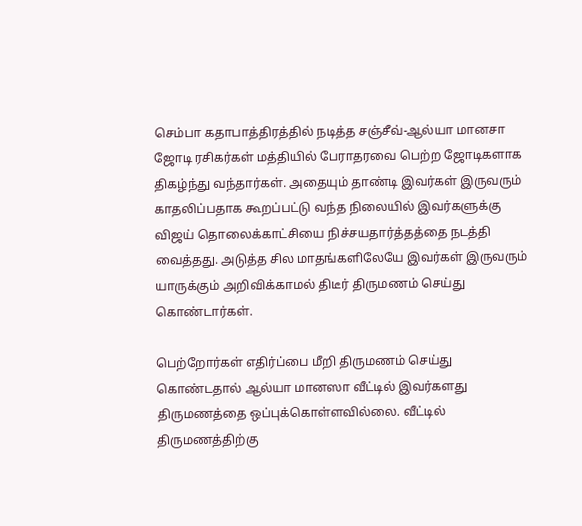செம்பா கதாபாத்திரத்தில் நடித்த சஞ்சீவ்-ஆல்யா மானசா ஜோடி ரசிகர்கள் மத்தியில் பேராதரவை பெற்ற ஜோடிகளாக திகழ்ந்து வந்தார்கள். அதையும் தாண்டி இவர்கள் இருவரும் காதலிப்பதாக கூறப்பட்டு வந்த நிலையில் இவர்களுக்கு விஜய் தொலைக்காட்சியை நிச்சயதார்த்தத்தை நடத்தி வைத்தது. அடுத்த சில மாதங்களிலேயே இவர்கள் இருவரும் யாருக்கும் அறிவிக்காமல் திடீர் திருமணம் செய்து கொண்டார்கள்.

பெற்றோர்கள் எதிர்ப்பை மீறி திருமணம் செய்து கொண்டதால் ஆல்யா மானஸா வீட்டில் இவர்களது திருமணத்தை ஒப்புக்கொள்ளவில்லை. வீட்டில் திருமணத்திற்கு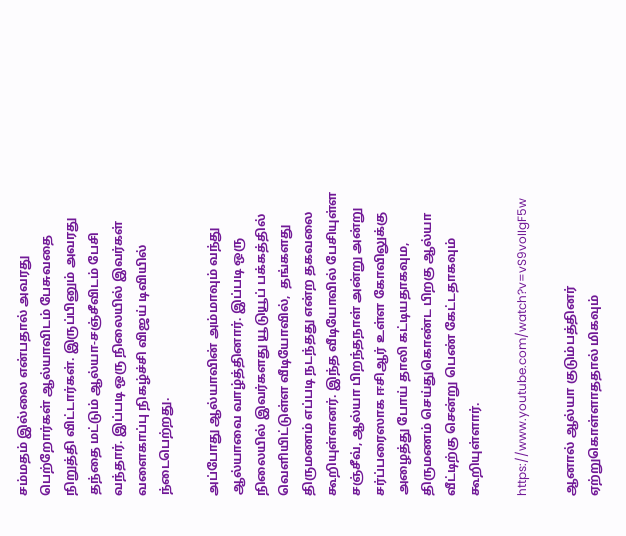சம்மதம் இல்லை என்பதால் அவரது பெற்றோர்கள் ஆல்யாவிடம் பேசுவதை நிறுத்தி விட்டார்கள். இருப்பினும் அவரது தந்தை மட்டும் ஆல்யா-சஞ்சீவிடம் பேசி வந்தார். இப்படி ஒரு நிலையில் இவர்கள் வளைகாப்பு நிகழ்ச்சி விஜய் டிவியில் ந்டைபெற்றது.

அப்போது ஆல்யாவின் அம்மாவும் வந்து ஆல்யாவை வாழ்த்தினார். இப்படி ஒரு நிலையில் இவர்களது யூடுயூப் பக்கத்தில் வெளியிட்டுள்ள வீடியோவில்,  தங்களது திருமணம் எப்படி நடந்தது என்ற தகவலை கூறியுள்ளனர். இந்த வீடியோவில் பேசியுள்ள சஞ்சீவ், ஆல்யா பிறந்தநாள் அன்று அன்று சர்ப்பரைஸாக ஈசிஆர் உள்ள கோவிலுக்கு அழைத்து போய் தாலி கட்டியதாகவும, திருமணம் செய்துகொண்ட பிறகு ஆல்யா வீட்டிற்கு சென்று பெண் கேட்டதாகவும் கூறியுள்ளார்.

https://www.youtube.com/watch?v=vS9voIIgF5w

ஆனால் ஆல்யா குடும்பத்தினர் ஏற்றுகொள்ளாததால் மிகவும்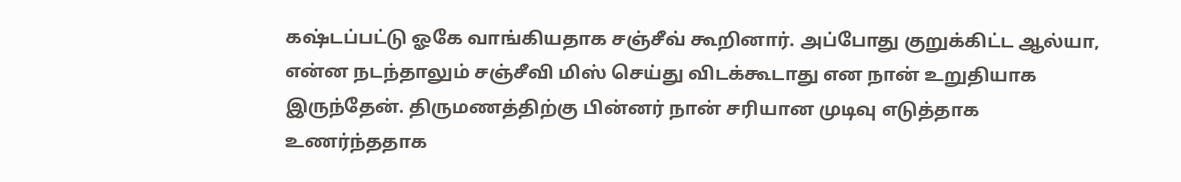கஷ்டப்பட்டு ஓகே வாங்கியதாக சஞ்சீவ் கூறினார். அப்போது குறுக்கிட்ட ஆல்யா, என்ன நடந்தாலும் சஞ்சீவி மிஸ் செய்து விடக்கூடாது என நான் உறுதியாக இருந்தேன். திருமணத்திற்கு பின்னர் நான் சரியான முடிவு எடுத்தாக உணர்ந்ததாக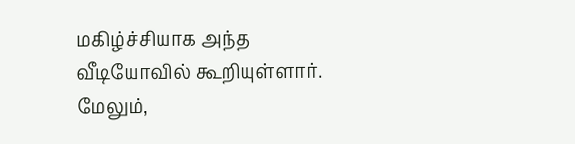மகிழ்ச்சியாக அந்த வீடியோவில் கூறியுள்ளார். மேலும்,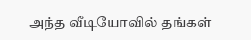அந்த வீடியோவில் தங்கள்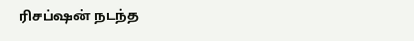ரிசப்ஷன் நடந்த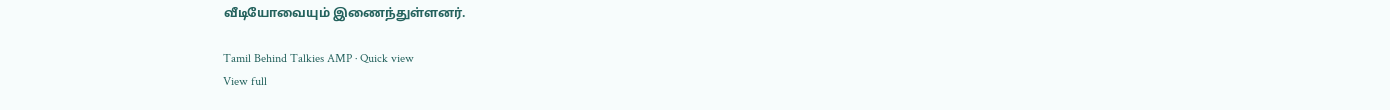வீடியோவையும் இணைந்துள்ளனர்.

Tamil Behind Talkies AMP · Quick view
View full